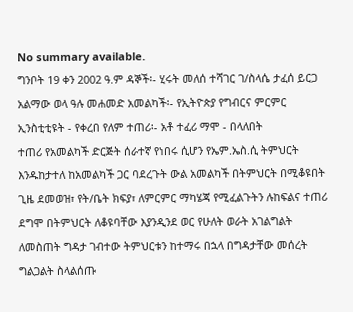No summary available.
ግንቦት 19 ቀን 2002 ዓ.ም ዳኞች፡- ሂሩት መለሰ ተሻገር ገ/ስላሴ ታፈሰ ይርጋ አልማው ወላ ዓሉ መሐመድ አመልካች፡- የኢትዮጵያ የግብርና ምርምር ኢንስቲቲዩት - የቀረበ የለም ተጠሪ፡- አቶ ተፈሪ ማሞ - በላለበት
ተጠሪ የአመልካች ድርጅት ሰራተኛ የነበሩ ሲሆን የኤም.ኤስ.ሲ ትምህርት እንዱከታተለ ከአመልካች ጋር ባደረጉት ውል አመልካች በትምህርት በሚቆዩበት ጊዜ ደመወዝ፣ የት/ቤት ክፍያ፣ ለምርምር ማካሄጃ የሚፈልጉትን ሉከፍልና ተጠሪ ደግሞ በትምህርት ለቆዩባቸው እያንዲንደ ወር የሁለት ወራት አገልግልት ለመስጠት ግዳታ ገብተው ትምህርቱን ከተማሩ በኋላ በግዳታቸው መሰረት ግልጋልት ስላልሰጡ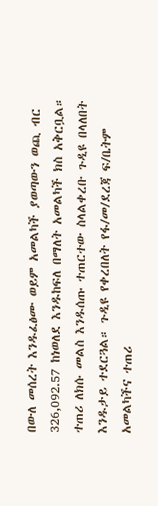በውለ መሰረት እንዱፈፅሙ ወይም አመልካች ያወጣውን ወጪ ብር 326,092.57 ከነወለደ እንዱከፍለ በማለት አመልካች ክስ አቅርቧል። ተጠሪ ለክሱ መልስ እንዱሰጡ ተጠርተው ስላልቀረቡ ጉዲዩ በላለበት እንዱታይ ተደርጓል። ጉዲዩ የቀረበለት የፋ/መ/ደረጃ ፍ/ቤትም አመልካችና ተጠሪ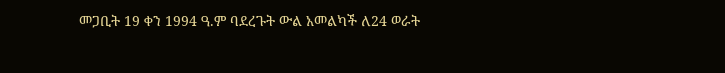መጋቢት 19 ቀን 1994 ዓ.ም ባደረጉት ውል አመልካች ለ24 ወራት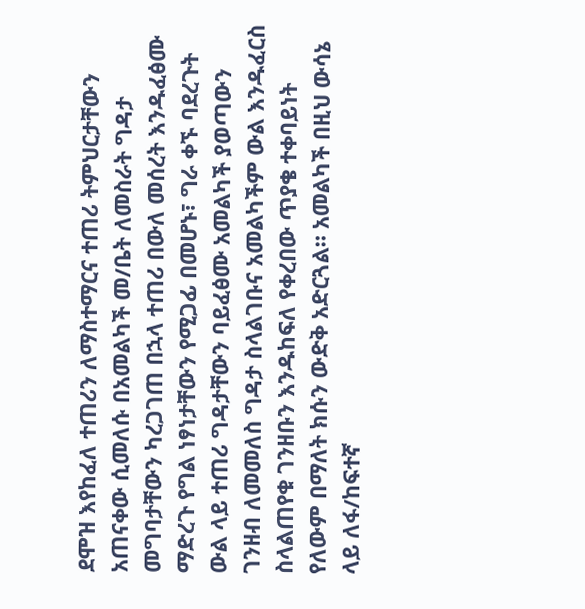ደሞዝ እየከፈለ ተጠሪን ለማስተማርና ተጠሪ ትምህርታቸውን አጠናቀው ሲመለሱ በአመልካች መ/ቤት ለመስራት ግዳታ መግባታቸውን ካረጋገጠ በኋላ ተጠሪ በውለ መሰረት እንዱፈፅሙ ማድረጉ የግል ነፃነታቸውን የሚጋፊ በመሆኑ፣ ግራ ቀኙ ባደረጉት ውል ላይ ተጠሪ ግዳታቸውን ባይፈፅሙ አመልካች ያወጣውን ገንዘብ ለመመለስ ግዳታ ስላልገቡና አመልካችም ውል እንዱፈርስ ስላልጠየቁ ገንዘቡን እንዱከፍለ የቀረበው ጥያቄ ተቀባይነት የለውም በማለት ክሱን ውድቅ አድርጓል። አመልካች በዚህ ውሳኔ ላይ ለፋ/ከፍተኛ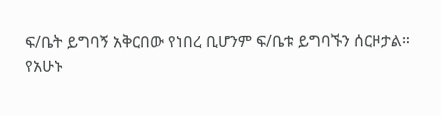ፍ/ቤት ይግባኝ አቅርበው የነበረ ቢሆንም ፍ/ቤቱ ይግባኙን ሰርዞታል።
የአሁኑ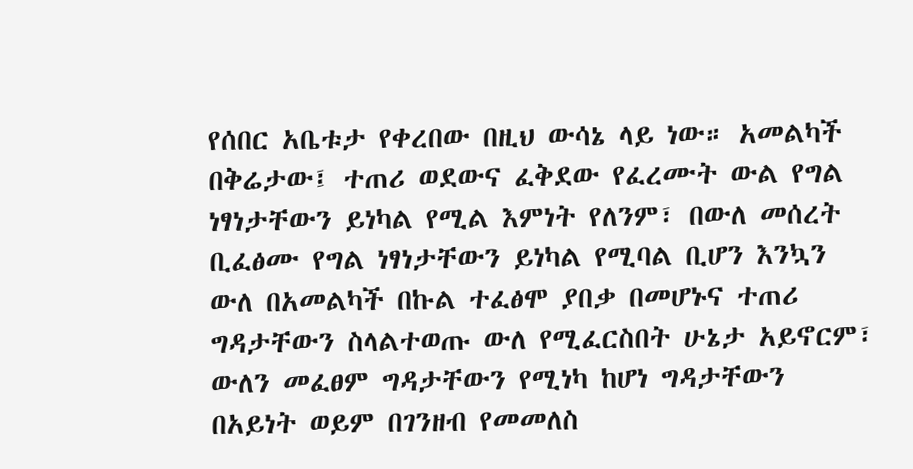የሰበር አቤቱታ የቀረበው በዚህ ውሳኔ ላይ ነው። አመልካች በቅሬታው፤ ተጠሪ ወደውና ፈቅደው የፈረሙት ውል የግል ነፃነታቸውን ይነካል የሚል እምነት የለንም፣ በውለ መሰረት ቢፈፅሙ የግል ነፃነታቸውን ይነካል የሚባል ቢሆን እንኳን ውለ በአመልካች በኩል ተፈፅሞ ያበቃ በመሆኑና ተጠሪ ግዳታቸውን ስላልተወጡ ውለ የሚፈርስበት ሁኔታ አይኖርም፣ ውለን መፈፀም ግዳታቸውን የሚነካ ከሆነ ግዳታቸውን በአይነት ወይም በገንዘብ የመመለስ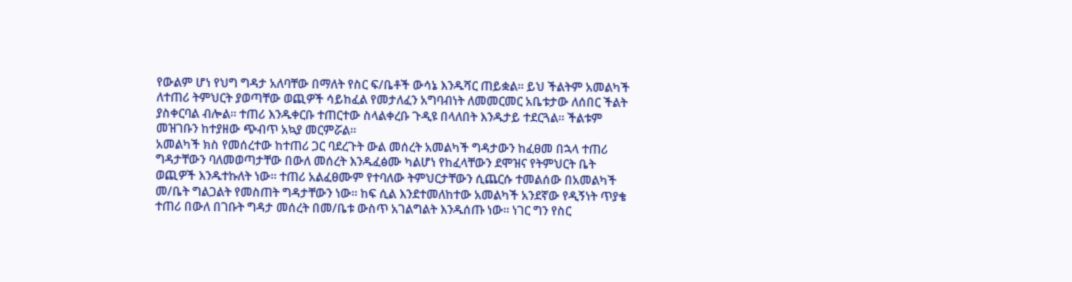የውልም ሆነ የህግ ግዳታ አለባቸው በማለት የስር ፍ/ቤቶች ውሳኔ እንዱሻር ጠይቋል። ይህ ችልትም አመልካች ለተጠሪ ትምህርት ያወጣቸው ወጪዎች ሳይከፈል የመታለፈን አግባብነት ለመመርመር አቤቱታው ለሰበር ችልት ያስቀርባል ብሎል። ተጠሪ እንዱቀርቡ ተጠርተው ስላልቀረቡ ጉዲዩ በላለበት እንዱታይ ተደርጓል። ችልቱም መዝገቡን ከተያዘው ጭብጥ አኳያ መርምሯል።
አመልካች ክስ የመሰረተው ከተጠሪ ጋር ባደረጉት ውል መሰረት አመልካች ግዳታውን ከፈፀመ በኋላ ተጠሪ ግዳታቸውን ባለመወጣታቸው በውለ መሰረት እንዱፈፅሙ ካልሆነ የከፈላቸውን ደሞዝና የትምህርት ቤት ወጪዎች እንዱተኩለት ነው። ተጠሪ አልፈፀሙም የተባለው ትምህርታቸውን ሲጨርሱ ተመልሰው በአመልካች መ/ቤት ግልጋልት የመስጠት ግዳታቸውን ነው። ከፍ ሲል እንደተመለከተው አመልካች አንደኛው የዲኝነት ጥያቄ ተጠሪ በውለ በገቡት ግዳታ መሰረት በመ/ቤቱ ውስጥ አገልግልት እንዱሰጡ ነው። ነገር ግን የስር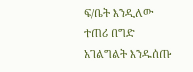ፍ/ቤት እንዲለው ተጠሪ በግድ አገልግልት እንዱሰጡ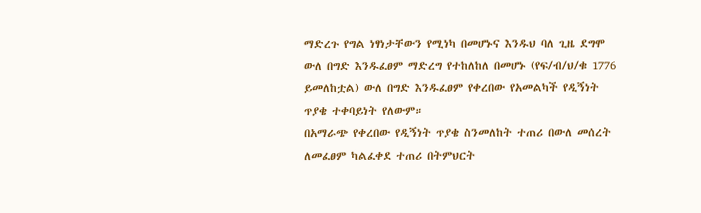ማድረጉ የግል ነፃነታቸውን የሚነካ በመሆኑና እንዱህ ባለ ጊዜ ደግሞ ውለ በግድ እንዱፈፀም ማድረግ የተከለከለ በመሆኑ (የፍ/ብ/ህ/ቁ 1776 ይመለከቷል) ውለ በግድ እንዱፈፀም የቀረበው የአመልካች የዲኝነት ጥያቄ ተቀባይነት የለውም።
በአማራጭ የቀረበው የዲኝነት ጥያቄ ስንመለከት ተጠሪ በውለ መሰረት ለመፈፀም ካልፈቀደ ተጠሪ በትምህርት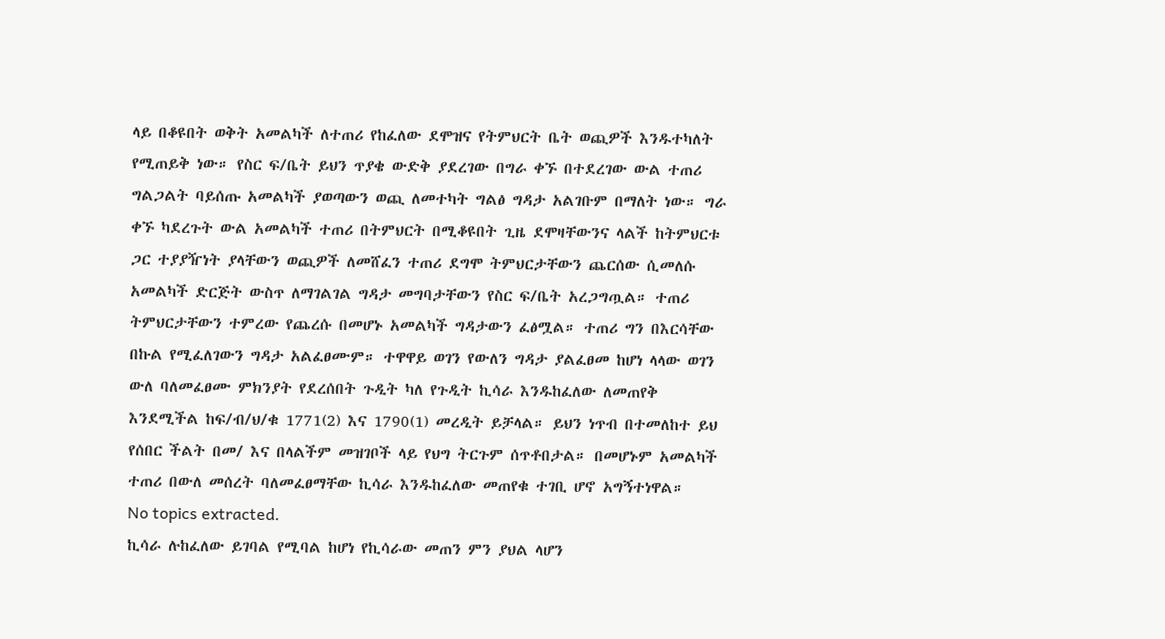ላይ በቆዩበት ወቅት አመልካች ለተጠሪ የከፈለው ደሞዝና የትምህርት ቤት ወጪዎች እንዱተካለት የሚጠይቅ ነው። የስር ፍ/ቤት ይህን ጥያቄ ውድቅ ያደረገው በግራ ቀኙ በተደረገው ውል ተጠሪ ግልጋልት ባይሰጡ አመልካች ያወጣውን ወጪ ለመተካት ግልፅ ግዳታ አልገቡም በማለት ነው። ግራ ቀኙ ካደረጉት ውል አመልካች ተጠሪ በትምህርት በሚቆዩበት ጊዜ ደሞዛቸውንና ላልች ከትምህርቱ ጋር ተያያዥነት ያላቸውን ወጪዎች ለመሸፈን ተጠሪ ደግሞ ትምህርታቸውን ጨርሰው ሲመለሱ አመልካች ድርጅት ውስጥ ለማገልገል ግዳታ መግባታቸውን የስር ፍ/ቤት አረጋግጧል። ተጠሪ ትምህርታቸውን ተምረው የጨረሱ በመሆኑ አመልካች ግዳታውን ፈፅሟል። ተጠሪ ግን በእርሳቸው በኩል የሚፈለገውን ግዳታ አልፈፀሙም። ተዋዋይ ወገን የውለን ግዳታ ያልፈፀመ ከሆነ ላላው ወገን ውለ ባለመፈፀሙ ምክንያት የደረሰበት ጉዲት ካለ የጉዲት ኪሳራ እንዱከፈለው ለመጠየቅ እንደሚችል ከፍ/ብ/ህ/ቁ 1771(2) እና 1790(1) መረዲት ይቻላል። ይህን ነጥብ በተመለከተ ይህ የሰበር ችልት በመ/ እና በላልችም መዝገቦች ላይ የህግ ትርጉም ሰጥቶበታል። በመሆኑም አመልካች ተጠሪ በውለ መሰረት ባለመፈፀማቸው ኪሳራ እንዱከፈለው መጠየቁ ተገቢ ሆኖ አግኝተነዋል።
No topics extracted.
ኪሳራ ሉከፈለው ይገባል የሚባል ከሆነ የኪሳራው መጠን ምን ያህል ላሆን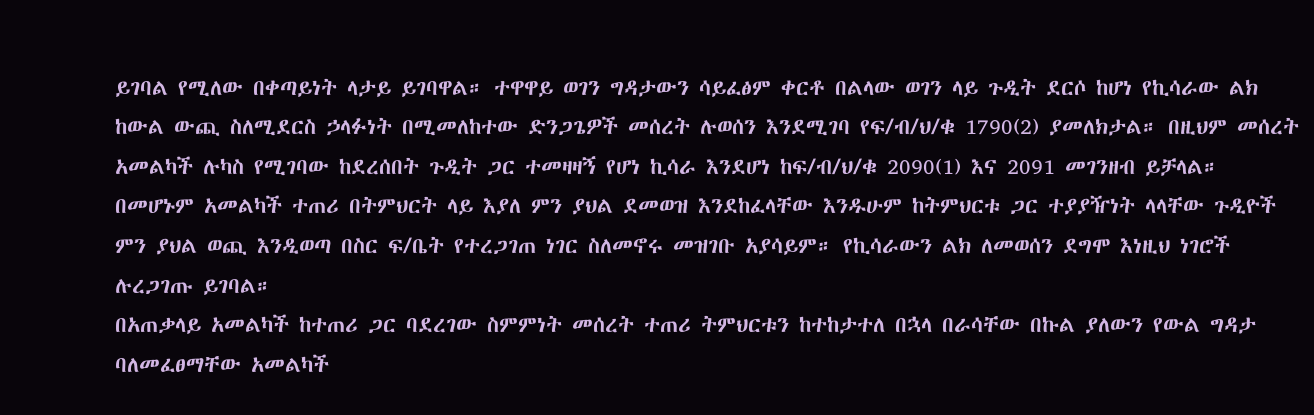ይገባል የሚለው በቀጣይነት ላታይ ይገባዋል። ተዋዋይ ወገን ግዳታውን ሳይፈፅም ቀርቶ በልላው ወገን ላይ ጉዲት ደርሶ ከሆነ የኪሳራው ልክ ከውል ውጪ ስለሚደርስ ኃላፉነት በሚመለከተው ድንጋጌዎች መሰረት ሉወሰን እንደሚገባ የፍ/ብ/ህ/ቁ 1790(2) ያመለክታል። በዚህም መሰረት አመልካች ሉካስ የሚገባው ከደረሰበት ጉዲት ጋር ተመዛዛኝ የሆነ ኪሳራ እንደሆነ ከፍ/ብ/ህ/ቁ 2090(1) እና 2091 መገንዘብ ይቻላል። በመሆኑም አመልካች ተጠሪ በትምህርት ላይ እያለ ምን ያህል ደመወዝ እንደከፈላቸው እንዱሁም ከትምህርቱ ጋር ተያያዥነት ላላቸው ጉዲዮች ምን ያህል ወጪ እንዲወጣ በስር ፍ/ቤት የተረጋገጠ ነገር ስለመኖሩ መዝገቡ አያሳይም። የኪሳራውን ልክ ለመወሰን ደግሞ እነዚህ ነገሮች ሉረጋገጡ ይገባል።
በአጠቃላይ አመልካች ከተጠሪ ጋር ባደረገው ስምምነት መሰረት ተጠሪ ትምህርቱን ከተከታተለ በኋላ በራሳቸው በኩል ያለውን የውል ግዳታ ባለመፈፀማቸው አመልካች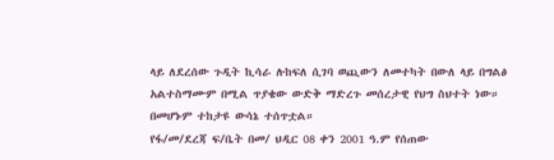ላይ ለደረሰው ጉዲት ኪሳራ ሉከፍለ ሲገባ ወጪውን ለመተካት በውለ ላይ በግልፅ አልተስማሙም በሚል ጥያቄው ውድቅ ማድረጉ መሰረታዊ የህግ ስህተት ነው። በመሆኑም ተከታዩ ውሳኔ ተሰጥቷል።
የፋ/መ/ደረጃ ፍ/ቤት በመ/ ህዲር 08 ቀን 2001 ዓ.ም የሰጠው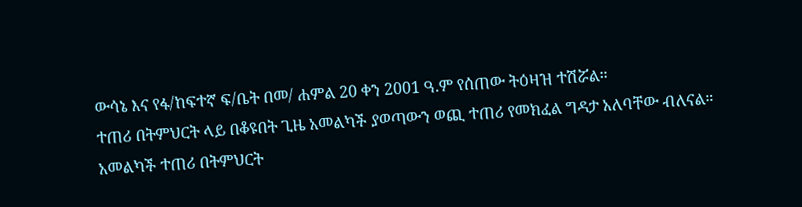ውሳኔ እና የፋ/ከፍተኛ ፍ/ቤት በመ/ ሐምል 20 ቀን 2001 ዓ.ም የሰጠው ትዕዛዝ ተሽሯል።
ተጠሪ በትምህርት ላይ በቆዩበት ጊዜ አመልካች ያወጣውን ወጪ ተጠሪ የመክፈል ግዳታ አለባቸው ብለናል።
አመልካች ተጠሪ በትምህርት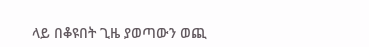ላይ በቆዩበት ጊዜ ያወጣውን ወጪ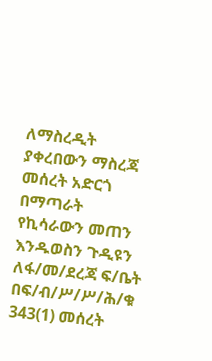ለማስረዲት ያቀረበውን ማስረጃ መሰረት አድርጎ በማጣራት የኪሳራውን መጠን እንዱወስን ጉዲዩን ለፋ/መ/ደረጃ ፍ/ቤት በፍ/ብ/ሥ/ሥ/ሕ/ቁ 343(1) መሰረት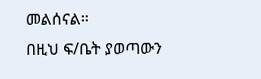መልሰናል።
በዚህ ፍ/ቤት ያወጣውን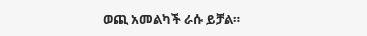ወጪ አመልካች ራሱ ይቻል።